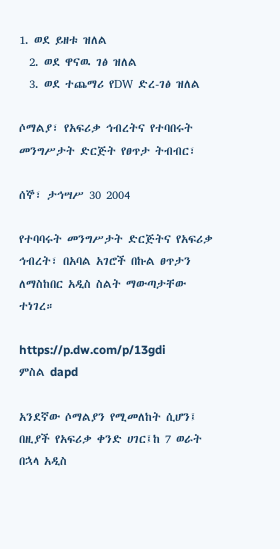1. ወደ ይዘቱ ዝለል
  2. ወደ ዋናዉ ገፅ ዝለል
  3. ወደ ተጨማሪ የDW ድረ-ገፅ ዝለል

ሶማልያ፣ የአፍሪቃ ኅብረትና የተባበሩት መንግሥታት ድርጅት የፀጥታ ትብብር፣

ሰኞ፣ ታኅሣሥ 30 2004

የተባባሩት መንግሥታት ድርጅትና የአፍሪቃ ኅብረት፣ በአባል አገሮች በኩል ፀጥታን ለማስከበር አዲስ ስልት ማውጣታቸው ተነገረ።

https://p.dw.com/p/13gdi
ምስል dapd

አንደኛው ሶማልያን የሚመለከት ሲሆን፤ በዚያች የአፍሪቃ ቀንድ ሀገር፤ከ 7 ወራት በኋላ አዲስ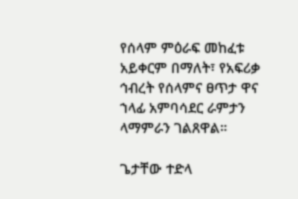የሰላም ምዕራፍ መከፈቱ አይቀርም በማለት፣ የአፍሪቃ ኅብረት የሰላምና ፀጥታ ዋና ኀላፊ አምባሳደር ራምታን ላማምራን ገልጸዋል።

ጌታቸው ተድላ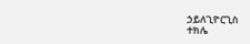ኃይለጊዮርጊስ
ተክሌ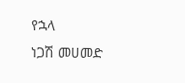የኋላ
ነጋሽ መሀመድ